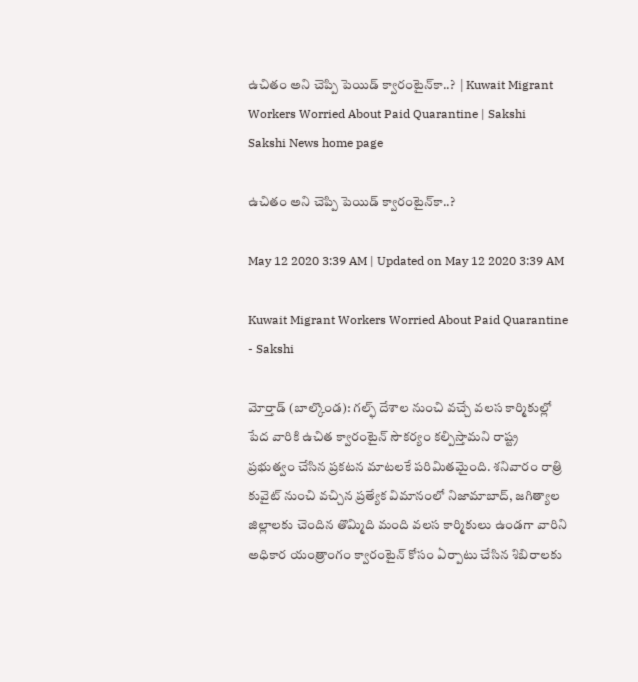ఉచితం అని చెప్పి పెయిడ్‌ క్వారంటైన్‌కా..?  | Kuwait Migrant Workers Worried About Paid Quarantine | Sakshi
Sakshi News home page

ఉచితం అని చెప్పి పెయిడ్‌ క్వారంటైన్‌కా..?

May 12 2020 3:39 AM | Updated on May 12 2020 3:39 AM

Kuwait Migrant Workers Worried About Paid Quarantine - Sakshi

మోర్తాడ్‌ (బాల్కొండ): గల్ఫ్‌ దేశాల నుంచి వచ్చే వలస కార్మికుల్లో పేద వారికి ఉచిత క్వారంటైన్‌ సౌకర్యం కల్పిస్తామని రాష్ట్ర ప్రభుత్వం చేసిన ప్రకటన మాటలకే పరిమితమైంది. శనివారం రాత్రి కువైట్‌ నుంచి వచ్చిన ప్రత్యేక విమానంలో నిజామాబాద్, జగిత్యాల జిల్లాలకు చెందిన తొమ్మిది మంది వలస కార్మికులు ఉండగా వారిని అధికార యంత్రాంగం క్వారంటైన్‌ కోసం ఏర్పాటు చేసిన శిబిరాలకు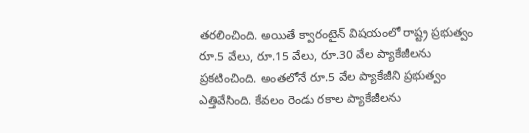తరలించింది. అయితే క్వారంటైన్‌ విషయంలో రాష్ట్ర ప్రభుత్వం రూ.5 వేలు, రూ.15 వేలు, రూ.30 వేల ప్యాకేజీలను ప్రకటించింది. అంతలోనే రూ.5 వేల ప్యాకేజీని ప్రభుత్వం ఎత్తివేసింది. కేవలం రెండు రకాల ప్యాకేజీలను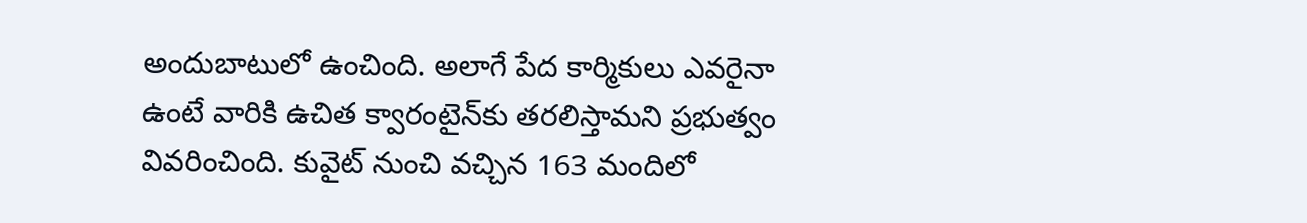అందుబాటులో ఉంచింది. అలాగే పేద కార్మికులు ఎవరైనా ఉంటే వారికి ఉచిత క్వారంటైన్‌కు తరలిస్తామని ప్రభుత్వం వివరించింది. కువైట్‌ నుంచి వచ్చిన 163 మందిలో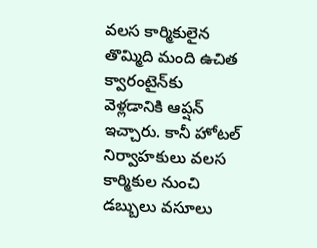వలస కార్మికులైన తొమ్మిది మంది ఉచిత క్వారంటైన్‌కు వెళ్లడానికి ఆప్షన్‌ ఇచ్చారు. కానీ హోటల్‌ నిర్వాహకులు వలస కార్మికుల నుంచి డబ్బులు వసూలు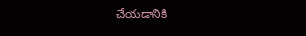చేయడానికి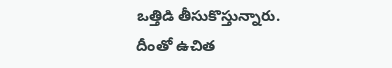ఒత్తిడి తీసుకొస్తున్నారు. దీంతో ఉచిత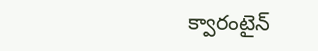క్వారంటైన్‌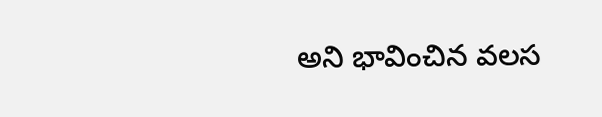అని భావించిన వలస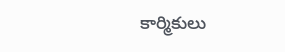కార్మికులు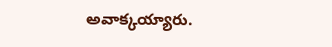అవాక్కయ్యారు.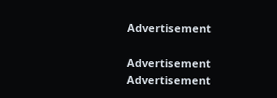Advertisement

Advertisement
Advertisement